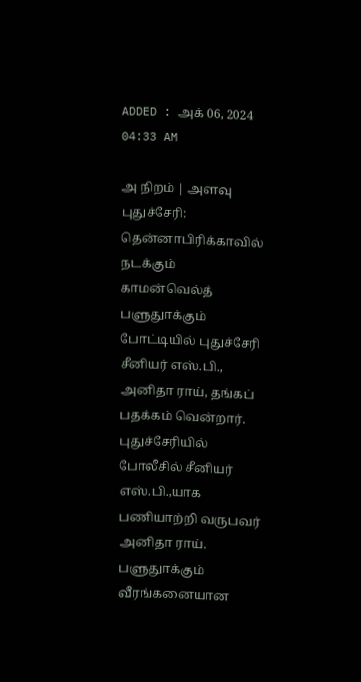ADDED : அக் 06, 2024 04:33 AM

அ நிறம் | அளவு
புதுச்சேரி: தென்னாபிரிக்காவில் நடக்கும் காமன்வெல்த் பளுதுாக்கும் போட்டியில் புதுச்சேரி சீனியர் எஸ்.பி., அனிதா ராய், தங்கப் பதக்கம் வென்றார்.
புதுச்சேரியில் போலீசில் சீனியர் எஸ்.பி.,யாக பணியாற்றி வருபவர் அனிதா ராய். பளுதுாக்கும் வீரங்கனையான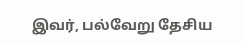இவர், பல்வேறு தேசிய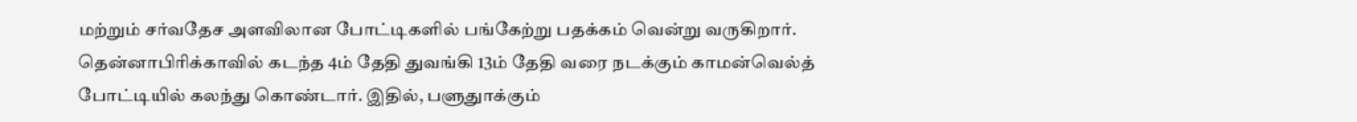மற்றும் சர்வதேச அளவிலான போட்டிகளில் பங்கேற்று பதக்கம் வென்று வருகிறார்.
தென்னாபிரிக்காவில் கடந்த 4ம் தேதி துவங்கி 13ம் தேதி வரை நடக்கும் காமன்வெல்த் போட்டியில் கலந்து கொண்டார். இதில், பளுதுாக்கும்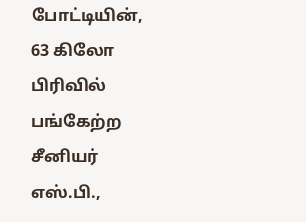போட்டியின், 63 கிலோ பிரிவில் பங்கேற்ற சீனியர் எஸ்.பி.,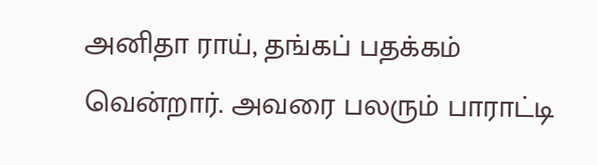அனிதா ராய், தங்கப் பதக்கம் வென்றார். அவரை பலரும் பாராட்டி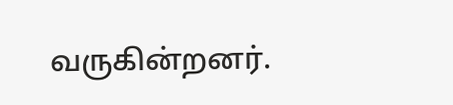வருகின்றனர்.